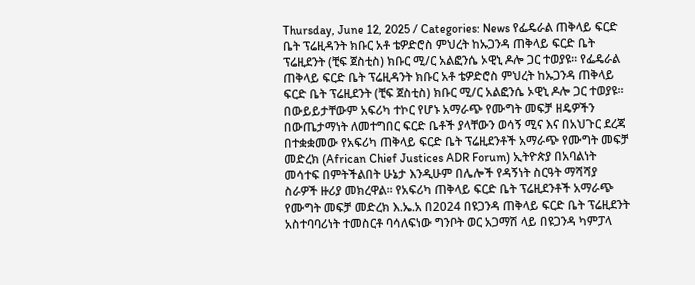Thursday, June 12, 2025 / Categories: News የፌዴራል ጠቅላይ ፍርድ ቤት ፕሬዚዳንት ክቡር አቶ ቴዎድሮስ ምህረት ከኡጋንዳ ጠቅላይ ፍርድ ቤት ፕሬዚደንት (ቺፍ ጀስቲስ) ክቡር ሚ/ር አልፎንሴ ኦዊኒ ዶሎ ጋር ተወያዩ፡፡ የፌዴራል ጠቅላይ ፍርድ ቤት ፕሬዚዳንት ክቡር አቶ ቴዎድሮስ ምህረት ከኡጋንዳ ጠቅላይ ፍርድ ቤት ፕሬዚደንት (ቺፍ ጀስቲስ) ክቡር ሚ/ር አልፎንሴ ኦዊኒ ዶሎ ጋር ተወያዩ፡፡ በውይይታቸውም አፍሪካ ተኮር የሆኑ አማራጭ የሙግት መፍቻ ዘዴዎችን በውጤታማነት ለመተግበር ፍርድ ቤቶች ያላቸውን ወሳኝ ሚና እና በአህጉር ደረጃ በተቋቋመው የአፍሪካ ጠቅላይ ፍርድ ቤት ፕሬዚደንቶች አማራጭ የሙግት መፍቻ መድረክ (African Chief Justices ADR Forum) ኢትዮጵያ በአባልነት መሳተፍ በምትችልበት ሁኔታ እንዲሁም በሌሎች የዳኝነት ስርዓት ማሻሻያ ስራዎች ዙሪያ መክረዋል፡፡ የአፍሪካ ጠቅላይ ፍርድ ቤት ፕሬዚደንቶች አማራጭ የሙግት መፍቻ መድረክ እ.ኤ.አ በ2024 በዩጋንዳ ጠቅላይ ፍርድ ቤት ፕሬዚደንት አስተባባሪነት ተመስርቶ ባሳለፍነው ግንቦት ወር አጋማሽ ላይ በዩጋንዳ ካምፓላ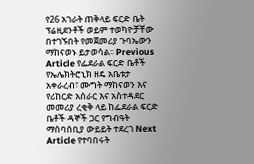የ26 አገራት ጠቅላይ ፍርድ ቤት ፕሬዚደንቶች ወይም ተወካዮቻቸው በተገኙበት የመጀመሪያ ጉባኤውን ማከናወኑ ይታወሳል፡፡ Previous Article የፌደራል ፍርድ ቤቶች የኤሌክትሮኒክ ዘዴ አቤቱታ አቀራረብ፣ ሙግት ማከናወን እና የሪከርድ አሰራር እና አስተዳደር መመሪያ ረቂቅ ላይ ከፌደራል ፍርድ ቤቶች ዳኞች ጋር የግብዓት ማሰባሰቢያ ውይይት ተደረገ Next Article የተባበሩት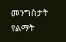መንግስታት የልማት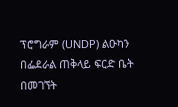ፕሮግራም (UNDP) ልዑካን በፌደራል ጠቅላይ ፍርድ ቤት በመገኘት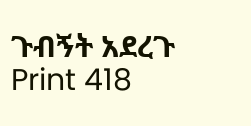ጉብኝት አደረጉ Print 418